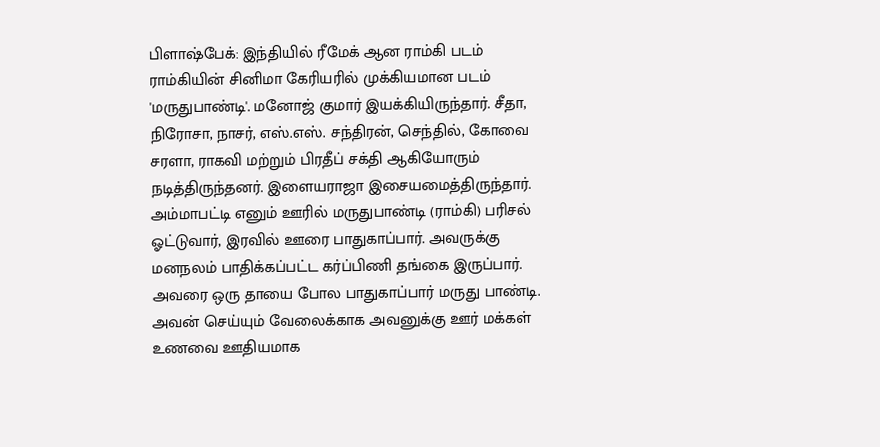பிளாஷ்பேக்: இந்தியில் ரீமேக் ஆன ராம்கி படம்
ராம்கியின் சினிமா கேரியரில் முக்கியமான படம் 'மருதுபாண்டி'. மனோஜ் குமார் இயக்கியிருந்தார். சீதா, நிரோசா, நாசர், எஸ்.எஸ். சந்திரன், செந்தில், கோவை சரளா, ராகவி மற்றும் பிரதீப் சக்தி ஆகியோரும் நடித்திருந்தனர். இளையராஜா இசையமைத்திருந்தார்.
அம்மாபட்டி எனும் ஊரில் மருதுபாண்டி (ராம்கி) பரிசல் ஓட்டுவார், இரவில் ஊரை பாதுகாப்பார். அவருக்கு மனநலம் பாதிக்கப்பட்ட கர்ப்பிணி தங்கை இருப்பார். அவரை ஒரு தாயை போல பாதுகாப்பார் மருது பாண்டி. அவன் செய்யும் வேலைக்காக அவனுக்கு ஊர் மக்கள் உணவை ஊதியமாக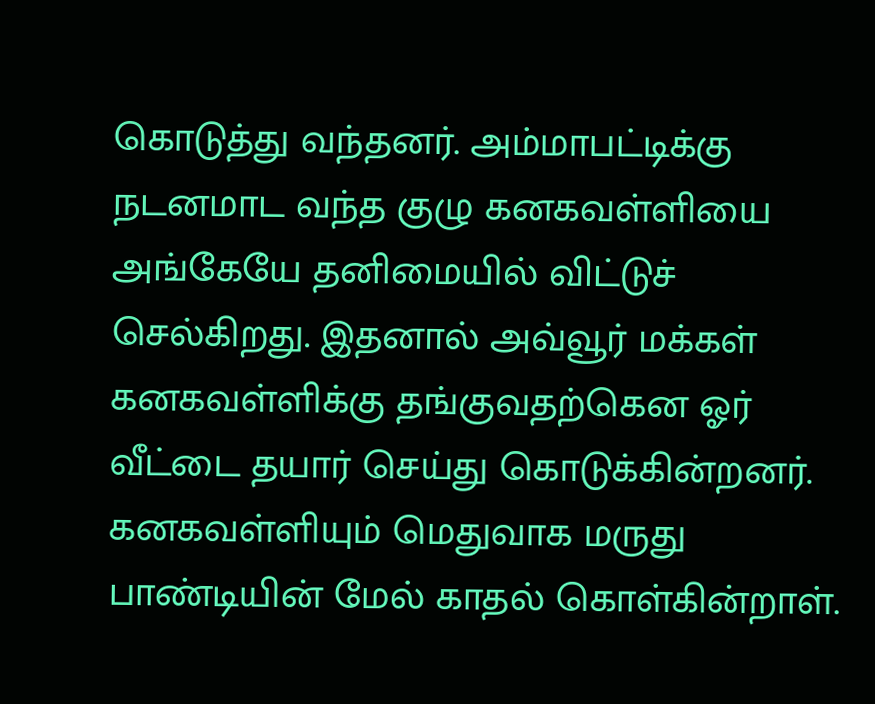கொடுத்து வந்தனர். அம்மாபட்டிக்கு நடனமாட வந்த குழு கனகவள்ளியை அங்கேயே தனிமையில் விட்டுச் செல்கிறது. இதனால் அவ்வூர் மக்கள் கனகவள்ளிக்கு தங்குவதற்கென ஓர் வீட்டை தயார் செய்து கொடுக்கின்றனர். கனகவள்ளியும் மெதுவாக மருது பாண்டியின் மேல் காதல் கொள்கின்றாள்.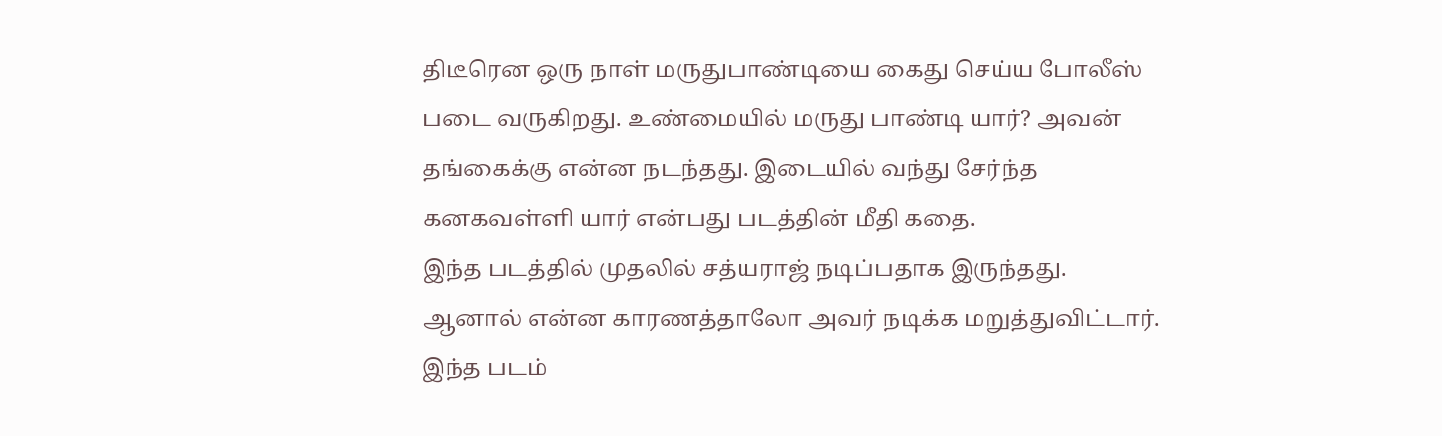திடீரென ஒரு நாள் மருதுபாண்டியை கைது செய்ய போலீஸ் படை வருகிறது. உண்மையில் மருது பாண்டி யார்? அவன் தங்கைக்கு என்ன நடந்தது. இடையில் வந்து சேர்ந்த கனகவள்ளி யார் என்பது படத்தின் மீதி கதை.
இந்த படத்தில் முதலில் சத்யராஜ் நடிப்பதாக இருந்தது. ஆனால் என்ன காரணத்தாலோ அவர் நடிக்க மறுத்துவிட்டார். இந்த படம்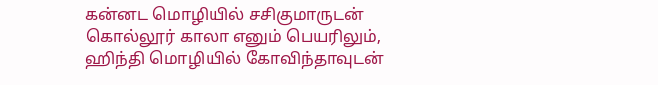கன்னட மொழியில் சசிகுமாருடன் கொல்லூர் காலா எனும் பெயரிலும், ஹிந்தி மொழியில் கோவிந்தாவுடன்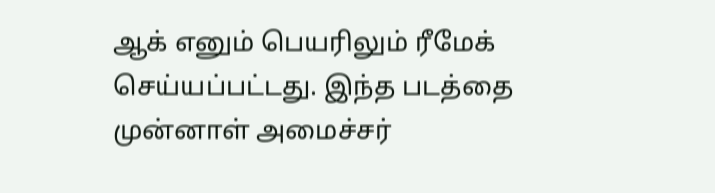ஆக் எனும் பெயரிலும் ரீமேக் செய்யப்பட்டது. இந்த படத்தை முன்னாள் அமைச்சர்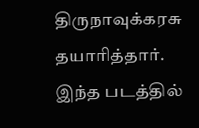திருநாவுக்கரசு தயாரித்தார். இந்த படத்தில்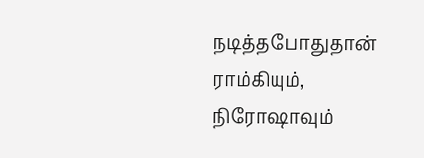நடித்தபோதுதான் ராம்கியும், நிரோஷாவும்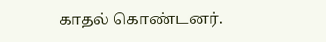காதல் கொண்டனர்.